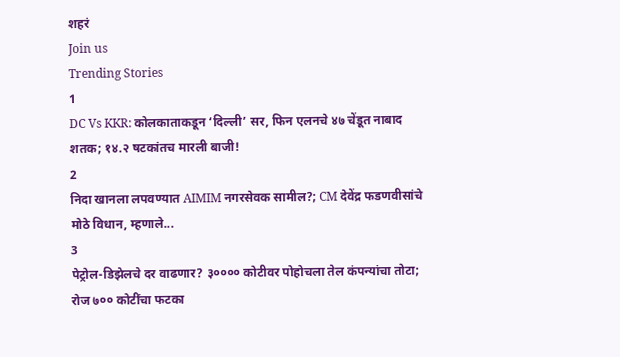शहरं
Join us
Trending Stories
1
DC Vs KKR: कोलकाताकडून ‘दिल्ली’ सर, फिन एलनचे ४७ चेंडूत नाबाद शतक; १४.२ षटकांतच मारली बाजी!
2
निदा खानला लपवण्यात AIMIM नगरसेवक सामील?; CM देवेंद्र फडणवीसांचे मोठे विधान, म्हणाले...
3
पेट्रोल-डिझेलचे दर वाढणार? ३०००० कोटीवर पोहोचला तेल कंपन्यांचा तोटा; रोज ७०० कोटींचा फटका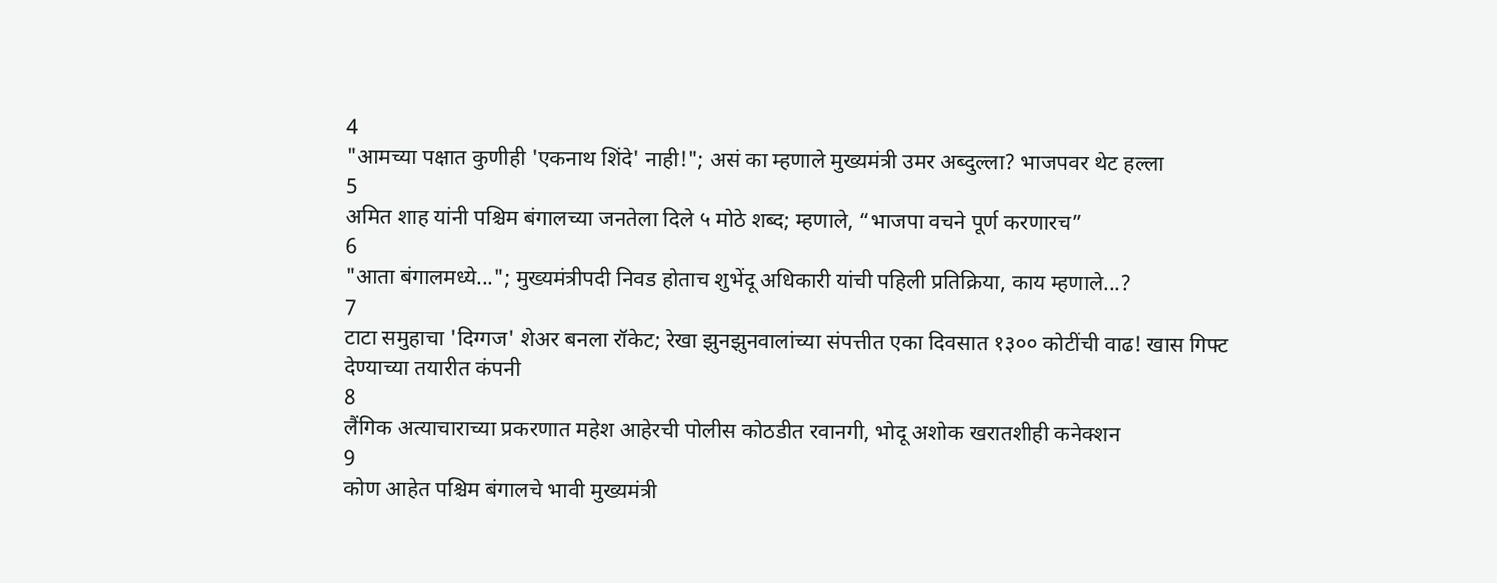4
"आमच्या पक्षात कुणीही 'एकनाथ शिंदे' नाही!"; असं का म्हणाले मुख्यमंत्री उमर अब्दुल्ला? भाजपवर थेट हल्ला
5
अमित शाह यांनी पश्चिम बंगालच्या जनतेला दिले ५ मोठे शब्द; म्हणाले, “भाजपा वचने पूर्ण करणारच”
6
"आता बंगालमध्ये..."; मुख्यमंत्रीपदी निवड होताच शुभेंदू अधिकारी यांची पहिली प्रतिक्रिया, काय म्हणाले...?
7
टाटा समुहाचा 'दिग्गज' शेअर बनला रॉकेट; रेखा झुनझुनवालांच्या संपत्तीत एका दिवसात १३०० कोटींची वाढ! खास गिफ्ट देण्याच्या तयारीत कंपनी
8
लैंगिक अत्याचाराच्या प्रकरणात महेश आहेरची पोलीस कोठडीत रवानगी, भोदू अशोक खरातशीही कनेक्शन
9
कोण आहेत पश्चिम बंगालचे भावी मुख्यमंत्री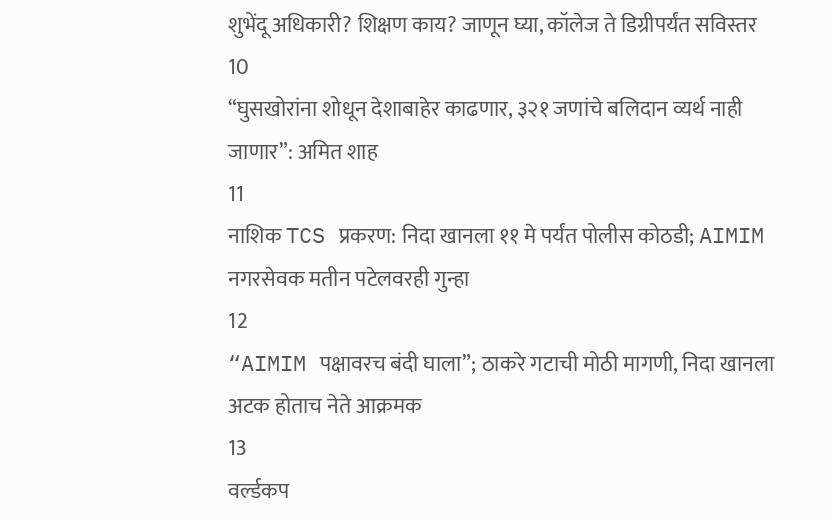शुभेंदू अधिकारी? शिक्षण काय? जाणून घ्या, कॉलेज ते डिग्रीपर्यंत सविस्तर
10
“घुसखोरांना शोधून देशाबाहेर काढणार, ३२१ जणांचे बलिदान व्यर्थ नाही जाणार”: अमित शाह
11
नाशिक TCS प्रकरण: निदा खानला ११ मे पर्यंत पोलीस कोठडी; AIMIM नगरसेवक मतीन पटेलवरही गुन्हा
12
“AIMIM पक्षावरच बंदी घाला”; ठाकरे गटाची मोठी मागणी, निदा खानला अटक होताच नेते आक्रमक
13
वर्ल्डकप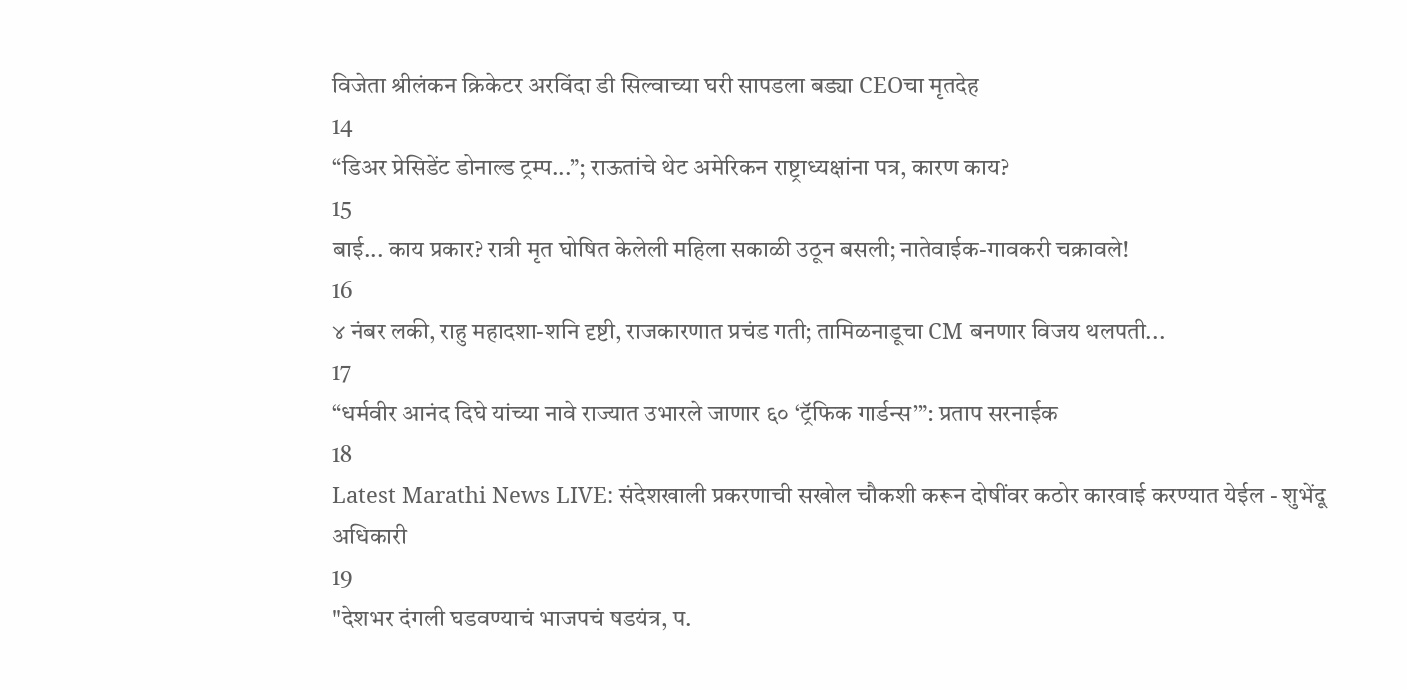विजेता श्रीलंकन क्रिकेटर अरविंदा डी सिल्वाच्या घरी सापडला बड्या CEOचा मृतदेह
14
“डिअर प्रेसिडेंट डोनाल्ड ट्रम्प...”; राऊतांचे थेट अमेरिकन राष्ट्राध्यक्षांना पत्र, कारण काय?
15
बाई... काय प्रकार? रात्री मृत घोषित केलेली महिला सकाळी उठून बसली; नातेवाईक-गावकरी चक्रावले!
16
४ नंबर लकी, राहु महादशा-शनि दृष्टी, राजकारणात प्रचंड गती; तामिळनाडूचा CM बनणार विजय थलपती...
17
“धर्मवीर आनंद दिघे यांच्या नावे राज्यात उभारले जाणार ६० ‘ट्रॅफिक गार्डन्स’”: प्रताप सरनाईक
18
Latest Marathi News LIVE: संदेशखाली प्रकरणाची सखोल चौकशी करून दोषींवर कठोर कारवाई करण्यात येईल - शुभेंदू अधिकारी
19
"देशभर दंगली घडवण्याचं भाजपचं षडयंत्र, प.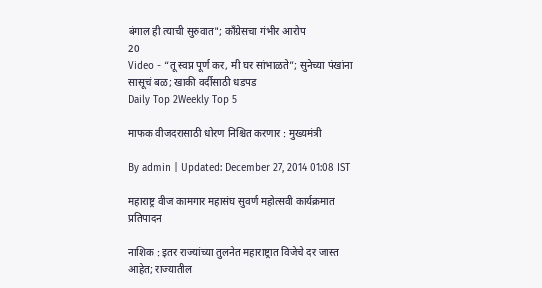बंगाल ही त्याची सुरुवात"; काँग्रेसचा गंभीर आरोप
20
Video - “तू स्वप्न पूर्ण कर, मी घर सांभाळते”; सुनेच्या पंखांना सासूचं बळ; खाकी वर्दीसाठी धडपड
Daily Top 2Weekly Top 5

माफक वीजदरासाठी धोरण निश्चित करणार : मुख्यमंत्री

By admin | Updated: December 27, 2014 01:08 IST

महाराष्ट्र वीज कामगार महासंघ सुवर्ण महोत्सवी कार्यक्रमात प्रतिपादन

नाशिक : इतर राज्यांच्या तुलनेत महाराष्ट्रात विजेचे दर जास्त आहेत; राज्यातील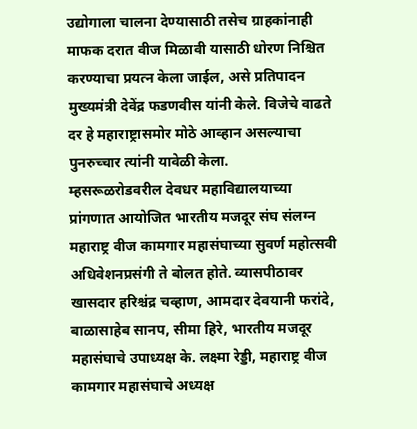उद्योगाला चालना देण्यासाठी तसेच ग्राहकांनाही माफक दरात वीज मिळावी यासाठी धोरण निश्चित करण्याचा प्रयत्न केला जाईल, असे प्रतिपादन मुख्यमंत्री देवेंद्र फडणवीस यांनी केले. विजेचे वाढते दर हे महाराष्ट्रासमोर मोठे आव्हान असल्याचा पुनरुच्चार त्यांनी यावेळी केला.
म्हसरूळरोडवरील देवधर महाविद्यालयाच्या प्रांगणात आयोजित भारतीय मजदूर संघ संलग्न महाराष्ट्र वीज कामगार महासंघाच्या सुवर्ण महोत्सवी अधिवेशनप्रसंगी ते बोलत होते. व्यासपीठावर खासदार हरिश्चंद्र चव्हाण, आमदार देवयानी फरांदे, बाळासाहेब सानप, सीमा हिरे, भारतीय मजदूर महासंघाचे उपाध्यक्ष के. लक्ष्मा रेड्डी, महाराष्ट्र वीज कामगार महासंघाचे अध्यक्ष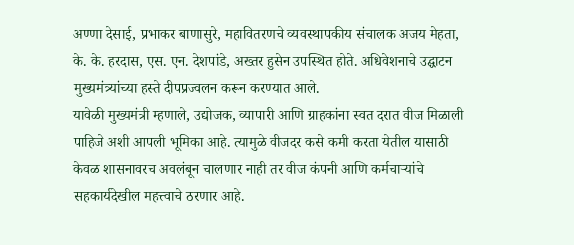अण्णा देसाई, प्रभाकर बाणासुरे, महावितरणचे व्यवस्थापकीय संचालक अजय मेहता, के. के. हरदास, एस. एन. देशपांडे, अख्तर हुसेन उपस्थित होते. अधिवेशनाचे उद्घाटन मुख्यमंत्र्यांच्या हस्ते दीपप्रज्वलन करून करण्यात आले.
यावेळी मुख्यमंत्री म्हणाले, उद्योजक, व्यापारी आणि ग्राहकांना स्वत दरात वीज मिळाली पाहिजे अशी आपली भूमिका आहे. त्यामुळे वीजदर कसे कमी करता येतील यासाठी
केवळ शासनावरच अवलंबून चालणार नाही तर वीज कंपनी आणि कर्मचाऱ्यांचे सहकार्यदेखील महत्त्वाचे ठरणार आहे.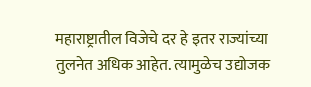महाराष्ट्रातील विजेचे दर हे इतर राज्यांच्या तुलनेत अधिक आहेत. त्यामुळेच उद्योजक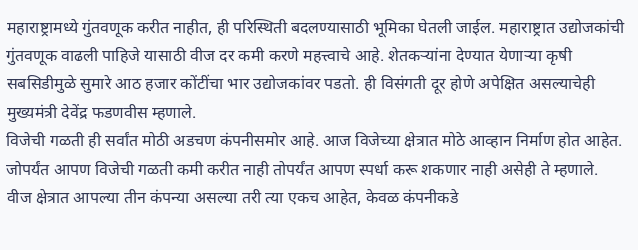महाराष्ट्रामध्ये गुंतवणूक करीत नाहीत, ही परिस्थिती बदलण्यासाठी भूमिका घेतली जाईल. महाराष्ट्रात उद्योजकांची गुंतवणूक वाढली पाहिजे यासाठी वीज दर कमी करणे महत्त्वाचे आहे. शेतकऱ्यांना देण्यात येणाऱ्या कृषी सबसिडीमुळे सुमारे आठ हजार कोंटींचा भार उद्योजकांवर पडतो. ही विसंगती दूर होणे अपेक्षित असल्याचेही मुख्यमंत्री देवेंद्र फडणवीस म्हणाले.
विजेची गळती ही सर्वांत मोठी अडचण कंपनीसमोर आहे. आज विजेच्या क्षेत्रात मोठे आव्हान निर्माण होत आहेत. जोपर्यंत आपण विजेची गळती कमी करीत नाही तोपर्यंत आपण स्पर्धा करू शकणार नाही असेही ते म्हणाले.
वीज क्षेत्रात आपल्या तीन कंपन्या असल्या तरी त्या एकच आहेत, केवळ कंपनीकडे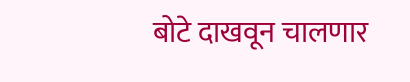बोटे दाखवून चालणार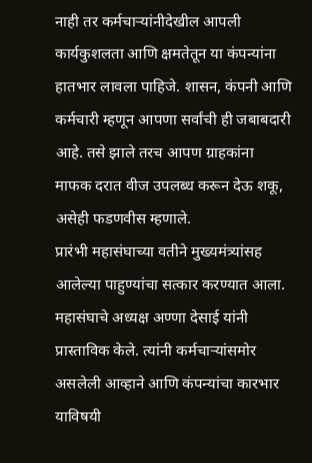नाही तर कर्मचाऱ्यांनीदेखील आपली कार्यकुशलता आणि क्षमतेतून या कंपन्यांना हातभार लावला पाहिजे. शासन, कंपनी आणि कर्मचारी म्हणून आपणा सर्वांची ही जबाबदारी आहे. तसे झाले तरच आपण ग्राहकांना माफक दरात वीज उपलब्ध करून देऊ शकू, असेही फडणवीस म्हणाले.
प्रारंभी महासंघाच्या वतीने मुख्यमंत्र्यांसह आलेल्या पाहुण्यांचा सत्कार करण्यात आला. महासंघाचे अध्यक्ष अण्णा देसाई यांनी प्रास्ताविक केले. त्यांनी कर्मचाऱ्यांसमोर असलेली आव्हाने आणि कंपन्यांचा कारभार याविषयी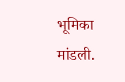भूमिका मांडली.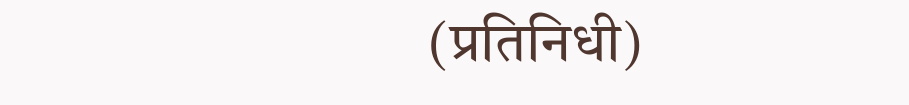(प्रतिनिधी)